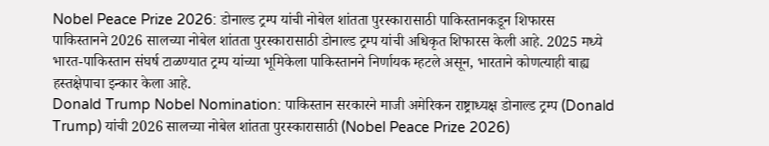Nobel Peace Prize 2026: डोनाल्ड ट्रम्प यांची नोबेल शांतता पुरस्कारासाठी पाकिस्तानकडून शिफारस
पाकिस्तानने 2026 सालच्या नोबेल शांतता पुरस्कारासाठी डोनाल्ड ट्रम्प यांची अधिकृत शिफारस केली आहे. 2025 मध्ये भारत-पाकिस्तान संघर्ष टाळण्यात ट्रम्प यांच्या भूमिकेला पाकिस्तानने निर्णायक म्हटले असून, भारताने कोणत्याही बाह्य हस्तक्षेपाचा इन्कार केला आहे.
Donald Trump Nobel Nomination: पाकिस्तान सरकारने माजी अमेरिकन राष्ट्राध्यक्ष डोनाल्ड ट्रम्प (Donald Trump) यांची 2026 सालच्या नोबेल शांतता पुरस्कारासाठी (Nobel Peace Prize 2026)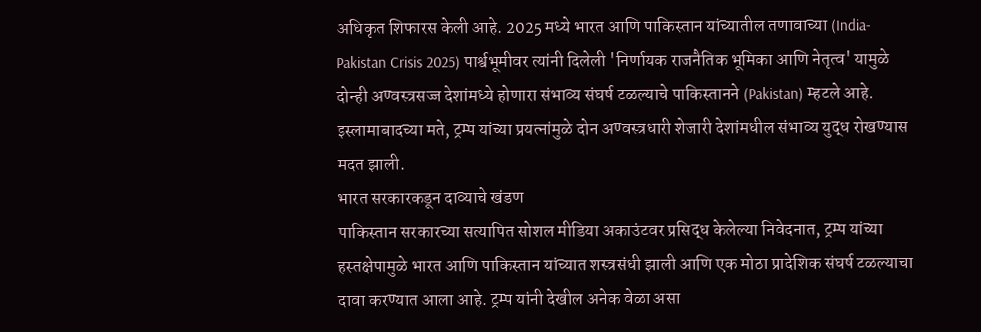अधिकृत शिफारस केली आहे. 2025 मध्ये भारत आणि पाकिस्तान यांच्यातील तणावाच्या (India-Pakistan Crisis 2025) पार्श्वभूमीवर त्यांनी दिलेली 'निर्णायक राजनैतिक भूमिका आणि नेतृत्व' यामुळे दोन्ही अण्वस्त्रसज्ज देशांमध्ये होणारा संभाव्य संघर्ष टळल्याचे पाकिस्तानने (Pakistan) म्हटले आहे. इस्लामाबादच्या मते, ट्रम्प यांच्या प्रयत्नांमुळे दोन अण्वस्त्रधारी शेजारी देशांमधील संभाव्य युद्ध रोखण्यास मदत झाली.
भारत सरकारकडून दाव्याचे खंडण
पाकिस्तान सरकारच्या सत्यापित सोशल मीडिया अकाउंटवर प्रसिद्ध केलेल्या निवेदनात, ट्रम्प यांच्या हस्तक्षेपामुळे भारत आणि पाकिस्तान यांच्यात शस्त्रसंधी झाली आणि एक मोठा प्रादेशिक संघर्ष टळल्याचा दावा करण्यात आला आहे. ट्रम्प यांनी देखील अनेक वेळा असा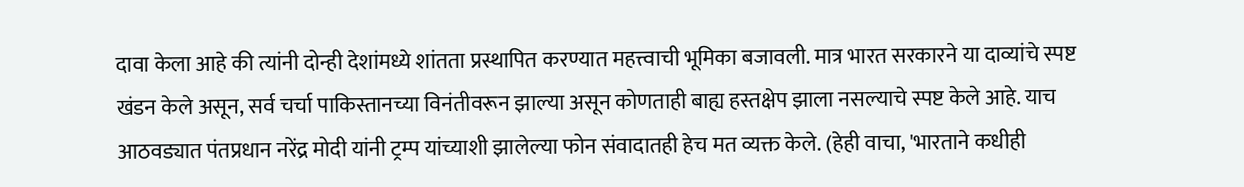दावा केला आहे की त्यांनी दोन्ही देशांमध्ये शांतता प्रस्थापित करण्यात महत्त्वाची भूमिका बजावली. मात्र भारत सरकारने या दाव्यांचे स्पष्ट खंडन केले असून, सर्व चर्चा पाकिस्तानच्या विनंतीवरून झाल्या असून कोणताही बाह्य हस्तक्षेप झाला नसल्याचे स्पष्ट केले आहे. याच आठवड्यात पंतप्रधान नरेंद्र मोदी यांनी ट्रम्प यांच्याशी झालेल्या फोन संवादातही हेच मत व्यक्त केले. (हेही वाचा, 'भारताने कधीही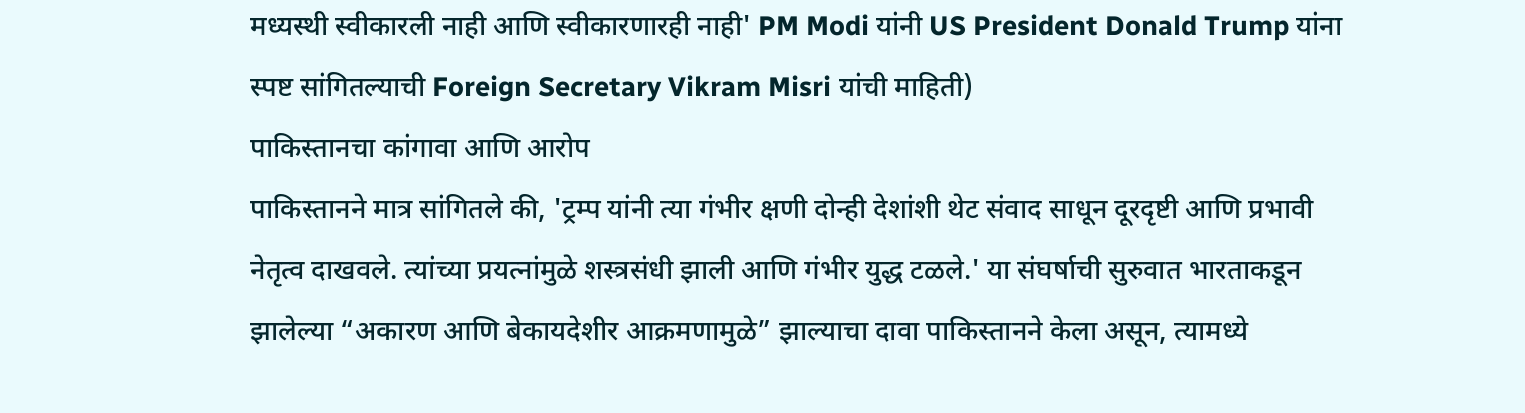मध्यस्थी स्वीकारली नाही आणि स्वीकारणारही नाही' PM Modi यांनी US President Donald Trump यांना स्पष्ट सांगितल्याची Foreign Secretary Vikram Misri यांची माहिती)
पाकिस्तानचा कांगावा आणि आरोप
पाकिस्तानने मात्र सांगितले की, 'ट्रम्प यांनी त्या गंभीर क्षणी दोन्ही देशांशी थेट संवाद साधून दूरदृष्टी आणि प्रभावी नेतृत्व दाखवले. त्यांच्या प्रयत्नांमुळे शस्त्रसंधी झाली आणि गंभीर युद्ध टळले.' या संघर्षाची सुरुवात भारताकडून झालेल्या “अकारण आणि बेकायदेशीर आक्रमणामुळे” झाल्याचा दावा पाकिस्तानने केला असून, त्यामध्ये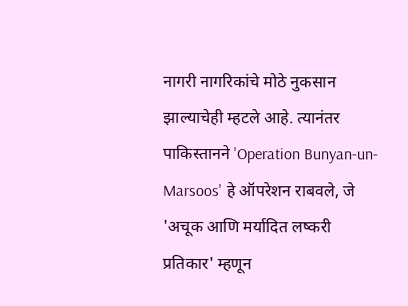नागरी नागरिकांचे मोठे नुकसान झाल्याचेही म्हटले आहे. त्यानंतर पाकिस्तानने 'Operation Bunyan-un-Marsoos' हे ऑपरेशन राबवले, जे 'अचूक आणि मर्यादित लष्करी प्रतिकार' म्हणून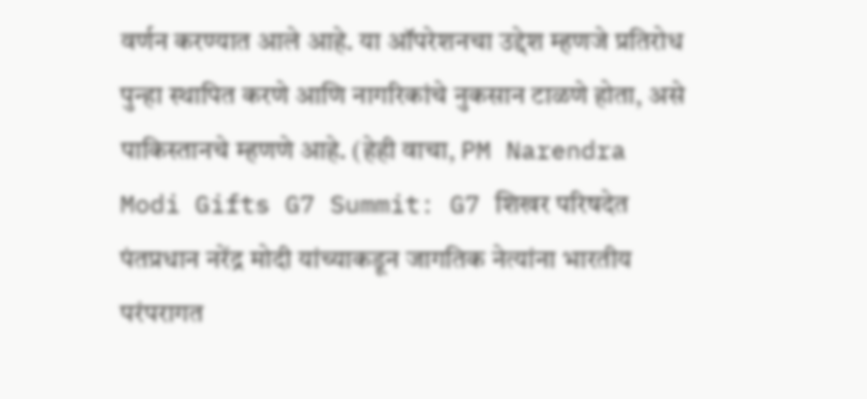वर्णन करण्यात आले आहे. या ऑपरेशनचा उद्देश म्हणजे प्रतिरोध पुन्हा स्थापित करणे आणि नागरिकांचे नुकसान टाळणे होता, असे पाकिस्तानचे म्हणणे आहे. (हेही वाचा, PM Narendra Modi Gifts G7 Summit: G7 शिखर परिषदेत पंतप्रधान नरेंद्र मोदी यांच्याकडून जागतिक नेत्यांना भारतीय परंपरागत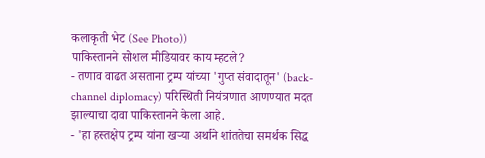कलाकृती भेट (See Photo))
पाकिस्तानने सोशल मीडियावर काय म्हटले?
- तणाव वाढत असताना ट्रम्प यांच्या 'गुप्त संवादातून' (back-channel diplomacy) परिस्थिती नियंत्रणात आणण्यात मदत झाल्याचा दावा पाकिस्तानने केला आहे.
- 'हा हस्तक्षेप ट्रम्प यांना खऱ्या अर्थाने शांततेचा समर्थक सिद्ध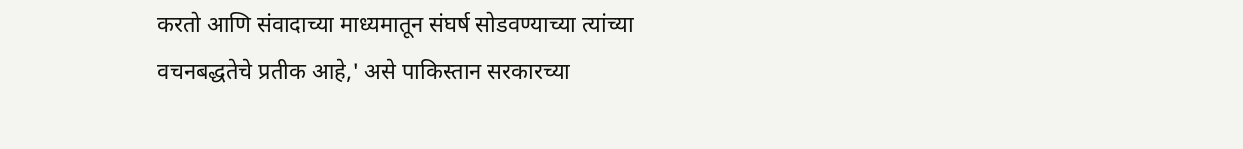करतो आणि संवादाच्या माध्यमातून संघर्ष सोडवण्याच्या त्यांच्या वचनबद्धतेचे प्रतीक आहे,' असे पाकिस्तान सरकारच्या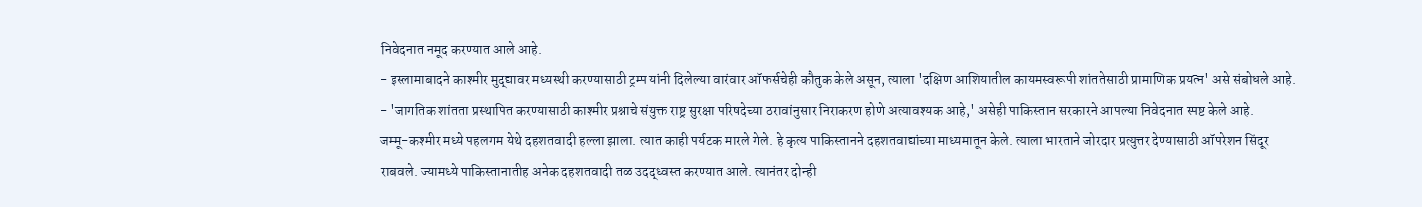निवेदनात नमूद करण्यात आले आहे.
- इस्लामाबादने काश्मीर मुद्द्यावर मध्यस्थी करण्यासाठी ट्रम्प यांनी दिलेल्या वारंवार ऑफर्सचेही कौतुक केले असून, त्याला 'दक्षिण आशियातील कायमस्वरूपी शांततेसाठी प्रामाणिक प्रयत्न' असे संबोधले आहे.
- 'जागतिक शांतता प्रस्थापित करण्यासाठी काश्मीर प्रश्नाचे संयुक्त राष्ट्र सुरक्षा परिषदेच्या ठरावांनुसार निराकरण होणे अत्यावश्यक आहे,' असेही पाकिस्तान सरकारने आपल्या निवेदनात स्पष्ट केले आहे.
जम्मू-कश्मीर मध्ये पहलगम येथे दहशतवादी हल्ला झाला. त्यात काही पर्यटक मारले गेले. हे कृत्य पाकिस्तानने दहशतवाद्यांच्या माध्यमातून केले. त्याला भारताने जोरदार प्रत्युत्तर देण्यासाठी ऑपरेशन सिंदूर राबवले. ज्यामध्ये पाकिस्तानातीह अनेक दहशतवादी तळ उदद्ध्वस्त करण्यात आले. त्यानंतर दोन्ही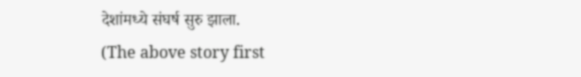देशांमध्ये संघर्ष सुरु झाला.
(The above story first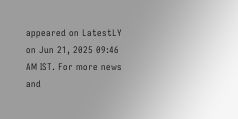appeared on LatestLY on Jun 21, 2025 09:46 AM IST. For more news and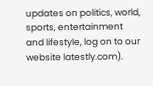updates on politics, world, sports, entertainment and lifestyle, log on to our website latestly.com).